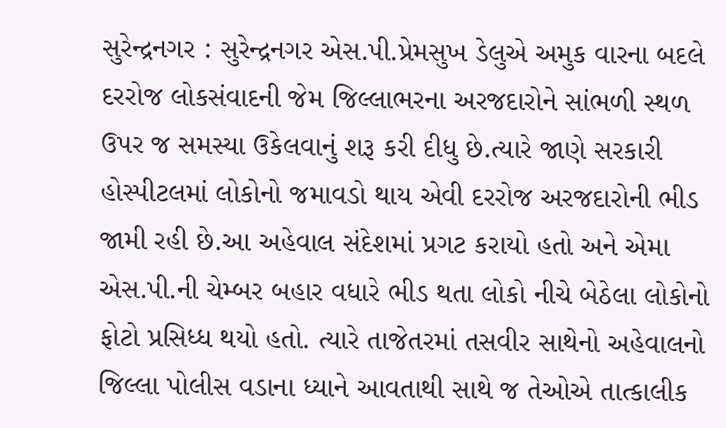સુરેન્દ્રનગર : સુરેન્દ્રનગર એસ.પી.પ્રેમસુખ ડેલુએ અમુક વારના બદલે દરરોજ લોકસંવાદની જેમ જિલ્લાભરના અરજદારોને સાંભળી સ્થળ ઉપર જ સમસ્યા ઉકેલવાનું શરૂ કરી દીધુ છે.ત્યારે જાણે સરકારી હોસ્પીટલમાં લોકોનો જમાવડો થાય એવી દરરોજ અરજદારોની ભીડ જામી રહી છે.આ અહેવાલ સંદેશમાં પ્રગટ કરાયો હતો અને એમા એસ.પી.ની ચેમ્બર બહાર વધારે ભીડ થતા લોકો નીચે બેઠેલા લોકોનો ફોટો પ્રસિધ્ધ થયો હતો. ત્યારે તાજેતરમાં તસવીર સાથેનો અહેવાલનો જિલ્લા પોલીસ વડાના ધ્યાને આવતાથી સાથે જ તેઓએ તાત્કાલીક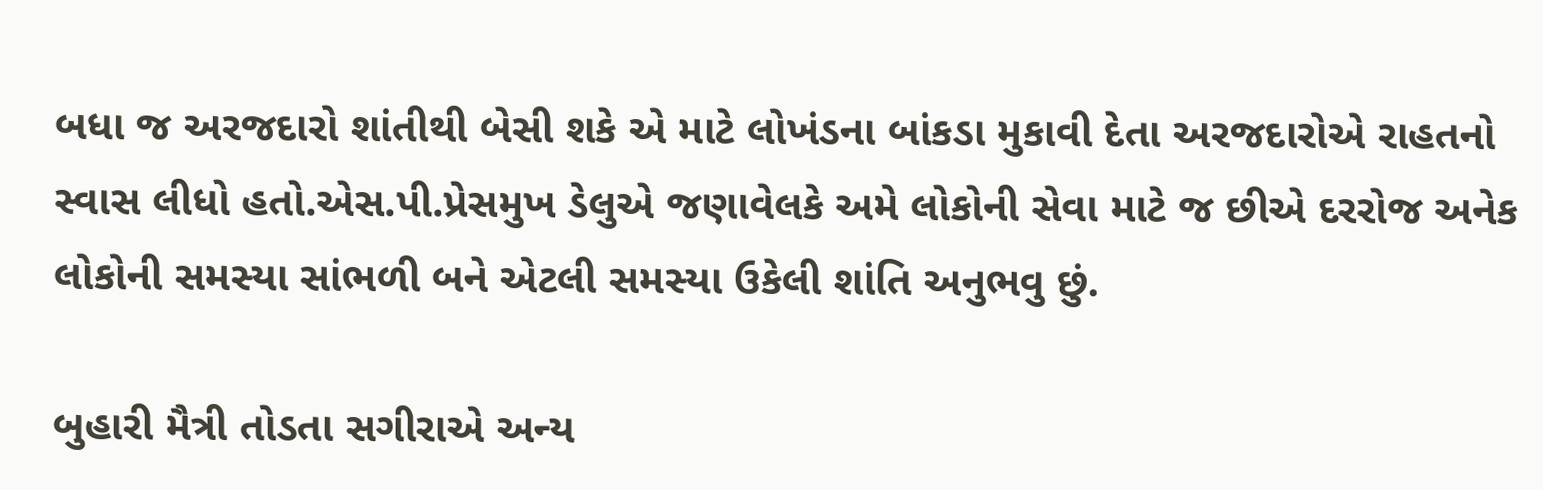બધા જ અરજદારો શાંતીથી બેસી શકે એ માટે લોખંડના બાંકડા મુકાવી દેતા અરજદારોએ રાહતનો સ્વાસ લીધો હતો.એસ.પી.પ્રેસમુખ ડેલુએ જણાવેલકે અમે લોકોની સેવા માટે જ છીએ દરરોજ અનેક લોકોની સમસ્યા સાંભળી બને એટલી સમસ્યા ઉકેલી શાંતિ અનુભવુ છું.

બુહારી મૈત્રી તોડતા સગીરાએ અન્ય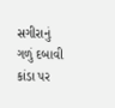સગીરાનું ગળું દબાવી કાંડા પર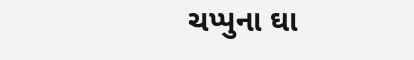ચપ્પુના ઘા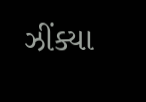ઝીંક્યા